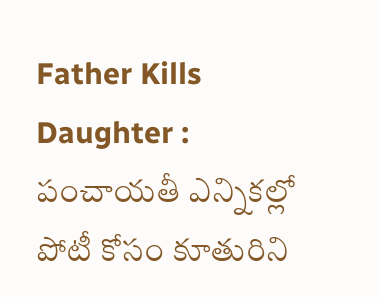Father Kills Daughter : పంచాయతీ ఎన్నికల్లో పోటీ కోసం కూతురిని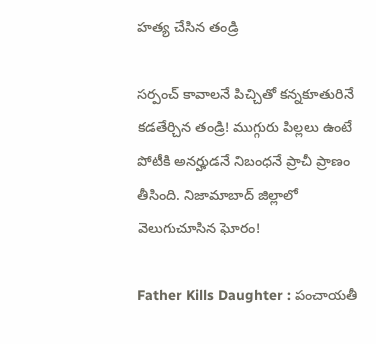హత్య చేసిన తండ్రి

సర్పంచ్ కావాలనే పిచ్చితో కన్నకూతురినే కడతేర్చిన తండ్రి! ముగ్గురు పిల్లలు ఉంటే పోటీకి అనర్హుడనే నిబంధనే ప్రాచీ ప్రాణం తీసింది. నిజామాబాద్ జిల్లాలో వెలుగుచూసిన ఘోరం!

Father Kills Daughter : పంచాయతీ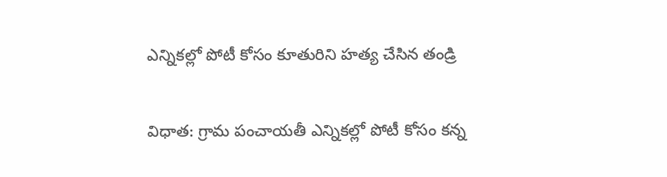ఎన్నికల్లో పోటీ కోసం కూతురిని హత్య చేసిన తండ్రి

విధాత: గ్రామ పంచాయతీ ఎన్నికల్లో పోటీ కోసం కన్న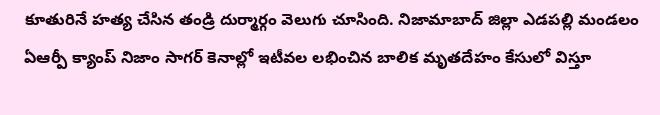కూతురినే హత్య చేసిన తండ్రి దుర్మార్గం వెలుగు చూసింది. నిజామాబాద్ జిల్లా ఎడపల్లి మండలం ఏఆర్పీ క్యాంప్ నిజాం సాగర్ కెనాల్లో ఇటీవల లభించిన బాలిక మృతదేహం కేసులో విస్తూ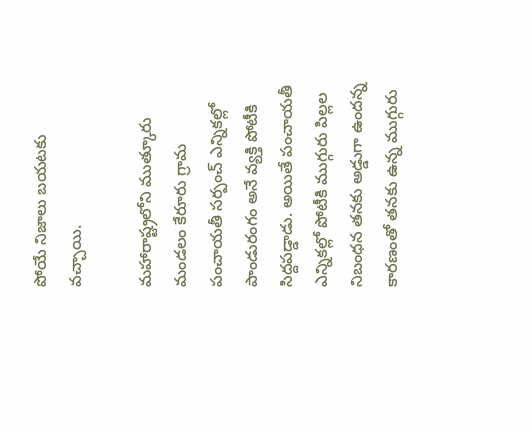పోయే నిజాలు బయటకు వచ్చాయి.

మహారాష్ట్రలోని ముత్కూరు మండలం కేరూరు గ్రామ పంచాయతీ సర్పంచ్ ఎన్నికల్లో పాండురంగం అనే వ్యక్తి పోటీకి సిద్దపడ్డాడు. అయితే పంచాయతీ ఎన్నికల్లో పోటీకి ముగ్గురు పిల్లల నిబంధన తనకు అడ్డుగా ఉందన్న కారణంతో తనకు ఉన్న ముగ్గురు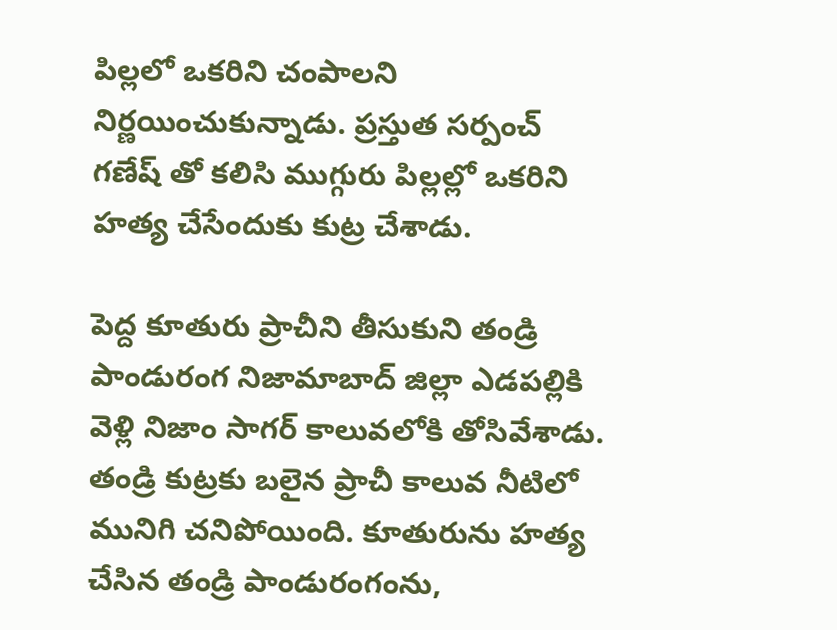పిల్లలో ఒకరిని చంపాలని నిర్ణయించుకున్నాడు. ప్రస్తుత సర్పంచ్ గణేష్ తో కలిసి ముగ్గురు పిల్లల్లో ఒకరిని హత్య చేసేందుకు కుట్ర చేశాడు.

పెద్ద కూతురు ప్రాచీని తీసుకుని తండ్రి పాండురంగ నిజామాబాద్ జిల్లా ఎడపల్లికి వెళ్లి నిజాం సాగర్ కాలువలోకి తోసివేశాడు. తండ్రి కుట్రకు బలైన ప్రాచీ కాలువ నీటిలో మునిగి చనిపోయింది. కూతురును హత్య చేసిన తండ్రి పాండురంగంను,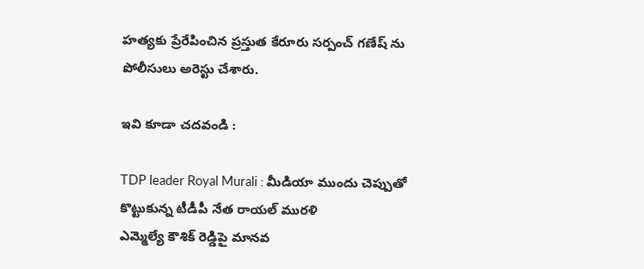హత్యకు ప్రేరేపించిన ప్రస్తుత కేరూరు సర్పంచ్ గణేష్ ను పోలీసులు అరెస్టు చేశారు.

ఇవి కూడా చదవండి :

TDP leader Royal Murali : మీడియా ముందు చెప్పుతో కొట్టుకున్న టీడీపీ నేత రాయల్ మురళి
ఎమ్మెల్యే కౌశిక్ రెడ్డిపై మానవ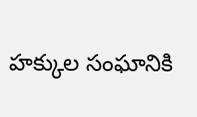హక్కుల సంఘానికి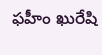ఫహీం ఖురేషి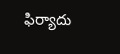ఫిర్యాదు